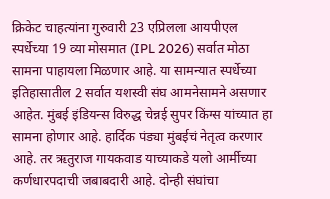क्रिकेट चाहत्यांना गुरुवारी 23 एप्रिलला आयपीएल स्पर्धेच्या 19 व्या मोसमात (IPL 2026) सर्वात मोठा सामना पाहायला मिळणार आहे. या सामन्यात स्पर्धेच्या इतिहासातील 2 सर्वात यशस्वी संघ आमनेसामने असणार आहेत. मुंबई इंडियन्स विरुद्ध चेन्नई सुपर किंग्स यांच्यात हा सामना होणार आहे. हार्दिक पंड्या मुंबईचं नेतृत्व करणार आहे. तर ऋतुराज गायकवाड याच्याकडे यलो आर्मीच्या कर्णधारपदाची जबाबदारी आहे. दोन्ही संघांचा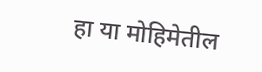हा या मोहिमेतील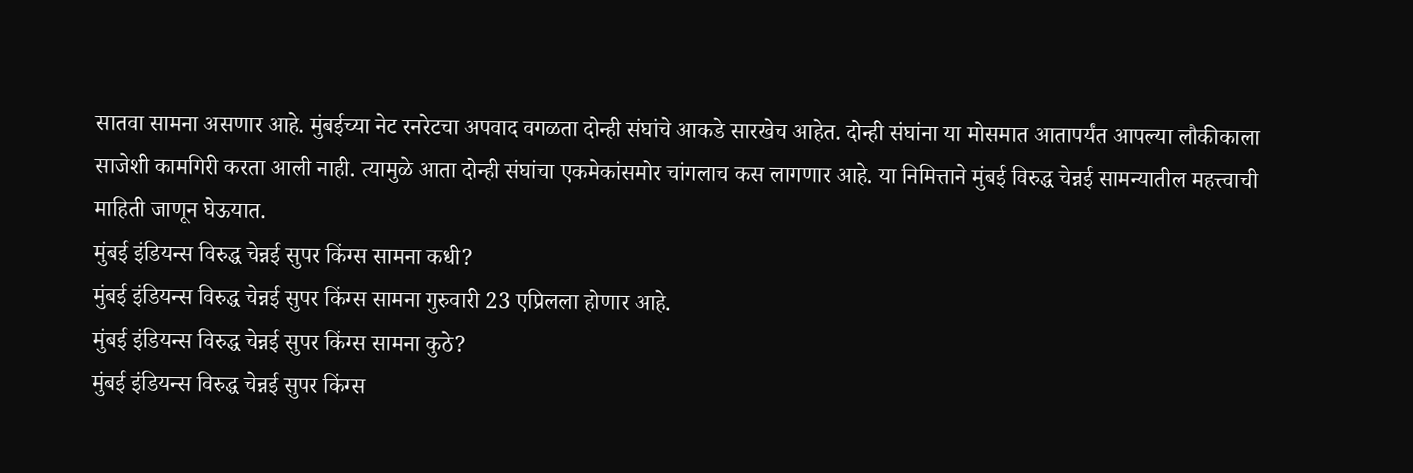सातवा सामना असणार आहे. मुंबईच्या नेट रनरेटचा अपवाद वगळता दोन्ही संघांचे आकडे सारखेच आहेत. दोन्ही संघांना या मोसमात आतापर्यंत आपल्या लौकीकाला साजेशी कामगिरी करता आली नाही. त्यामुळे आता दोन्ही संघांचा एकमेकांसमोर चांगलाच कस लागणार आहे. या निमित्ताने मुंबई विरुद्ध चेन्नई सामन्यातील महत्त्वाची माहिती जाणून घेऊयात.
मुंबई इंडियन्स विरुद्ध चेन्नई सुपर किंग्स सामना कधी?
मुंबई इंडियन्स विरुद्ध चेन्नई सुपर किंग्स सामना गुरुवारी 23 एप्रिलला होणार आहे.
मुंबई इंडियन्स विरुद्ध चेन्नई सुपर किंग्स सामना कुठे?
मुंबई इंडियन्स विरुद्ध चेन्नई सुपर किंग्स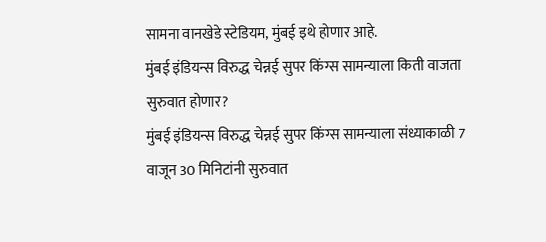सामना वानखेडे स्टेडियम, मुंबई इथे होणार आहे.
मुंबई इंडियन्स विरुद्ध चेन्नई सुपर किंग्स सामन्याला किती वाजता सुरुवात होणार?
मुंबई इंडियन्स विरुद्ध चेन्नई सुपर किंग्स सामन्याला संध्याकाळी 7 वाजून 30 मिनिटांनी सुरुवात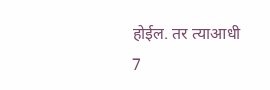होईल. तर त्याआधी 7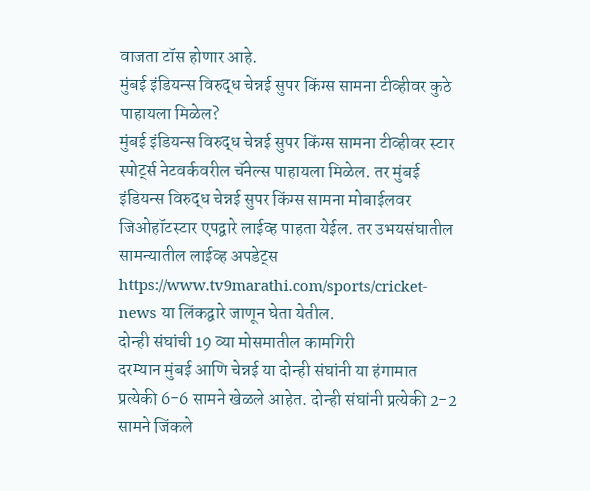वाजता टॉस होणार आहे.
मुंबई इंडियन्स विरुद्ध चेन्नई सुपर किंग्स सामना टीव्हीवर कुठे पाहायला मिळेल?
मुंबई इंडियन्स विरुद्ध चेन्नई सुपर किंग्स सामना टीव्हीवर स्टार स्पोर्ट्स नेटवर्कवरील चॅनेल्स पाहायला मिळेल. तर मुंबई इंडियन्स विरुद्ध चेन्नई सुपर किंग्स सामना मोबाईलवर जिओहॉटस्टार एपद्वारे लाईव्ह पाहता येईल. तर उभयसंघातील सामन्यातील लाईव्ह अपडेट्स https://www.tv9marathi.com/sports/cricket-news या लिंकद्वारे जाणून घेता येतील.
दोन्ही संघांची 19 व्या मोसमातील कामगिरी
दरम्यान मुंबई आणि चेन्नई या दोन्ही संघांनी या हंगामात प्रत्येकी 6-6 सामने खेळले आहेत. दोन्ही संघांनी प्रत्येकी 2-2 सामने जिंकले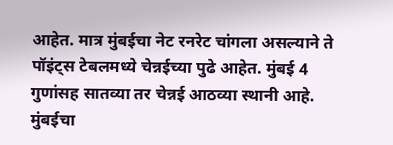आहेत. मात्र मुंबईचा नेट रनरेट चांगला असल्याने ते पॉइंट्स टेबलमध्ये चेन्नईच्या पुढे आहेत. मुंबई 4 गुणांसह सातव्या तर चेन्नई आठव्या स्थानी आहे. मुंबईचा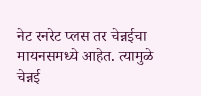नेट रनरेट प्लस तर चेन्नईचा मायनसमध्ये आहेत. त्यामुळे चेन्नई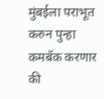मुंबईला पराभूत करुन पुन्हा कमबॅक करणार की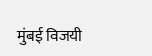मुंबई विजयी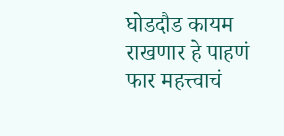घोडदौड कायम राखणार हे पाहणं फार महत्त्वाचं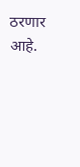ठरणार आहे.